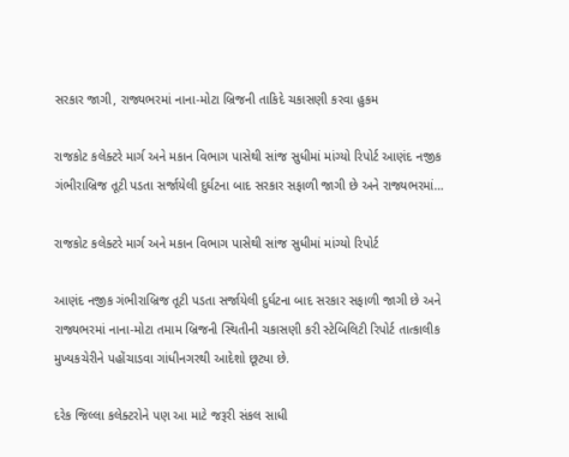સરકાર જાગી, રાજ્યભરમાં નાના-મોટા બ્રિજની તાકિદે ચકાસણી કરવા હુકમ

રાજકોટ કલેક્ટરે માર્ગ અને મકાન વિભાગ પાસેથી સાંજ સુધીમાં માંગ્યો રિપોર્ટ આણંદ નજીક ગંભીરાબ્રિજ તૂટી પડતા સર્જાયેલી દુર્ઘટના બાદ સરકાર સફાળી જાગી છે અને રાજ્યભરમાં…

રાજકોટ કલેક્ટરે માર્ગ અને મકાન વિભાગ પાસેથી સાંજ સુધીમાં માંગ્યો રિપોર્ટ

આણંદ નજીક ગંભીરાબ્રિજ તૂટી પડતા સર્જાયેલી દુર્ઘટના બાદ સરકાર સફાળી જાગી છે અને રાજ્યભરમાં નાના-મોટા તમામ બ્રિજની સ્થિતીની ચકાસણી કરી સ્ટેબિલિટી રિપોર્ટ તાત્કાલીક મુખ્યકચેરીને પહોંચાડવા ગાંધીનગરથી આદેશો છૂટ્યા છે.

દરેક જિલ્લા કલેક્ટરોને પણ આ માટે જરૂરી સંકલ સાધી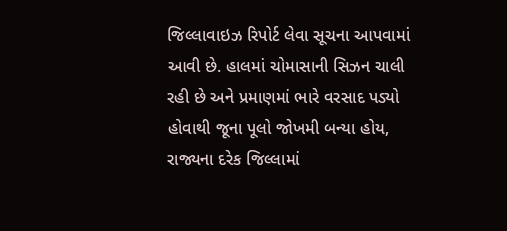જિલ્લાવાઇઝ રિપોર્ટ લેવા સૂચના આપવામાં આવી છે. હાલમાં ચોમાસાની સિઝન ચાલી રહી છે અને પ્રમાણમાં ભારે વરસાદ પડ્યો હોવાથી જૂના પૂલો જોખમી બન્યા હોય, રાજ્યના દરેક જિલ્લામાં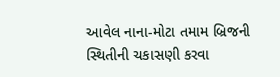આવેલ નાના-મોટા તમામ બ્રિજની સ્થિતીની ચકાસણી કરવા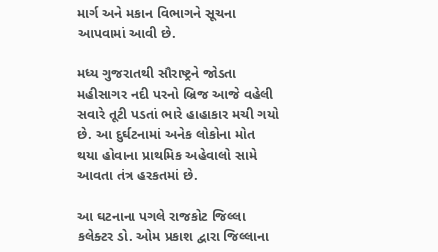માર્ગ અને મકાન વિભાગને સૂચના આપવામાં આવી છે.

મધ્ય ગુજરાતથી સૌરાષ્ટ્રને જોડતા મહીસાગર નદી પરનો બ્રિજ આજે વહેલી સવારે તૂટી પડતાં ભારે હાહાકાર મચી ગયો છે. આ દુર્ઘટનામાં અનેક લોકોના મોત થયા હોવાના પ્રાથમિક અહેવાલો સામે આવતા તંત્ર હરકતમાં છે.

આ ઘટનાના પગલે રાજકોટ જિલ્લા કલેક્ટર ડો. ઓમ પ્રકાશ દ્વારા જિલ્લાના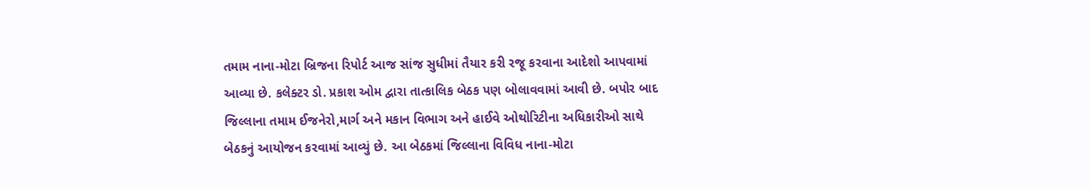તમામ નાના-મોટા બ્રિજના રિપોર્ટ આજ સાંજ સુધીમાં તૈયાર કરી રજૂ કરવાના આદેશો આપવામાં આવ્યા છે. કલેક્ટર ડો. પ્રકાશ ઓમ દ્વારા તાત્કાલિક બેઠક પણ બોલાવવામાં આવી છે. બપોર બાદ જિલ્લાના તમામ ઈજનેરો,માર્ગ અને મકાન વિભાગ અને હાઈવે ઓથોરિટીના અધિકારીઓ સાથે બેઠકનું આયોજન કરવામાં આવ્યું છે. આ બેઠકમાં જિલ્લાના વિવિધ નાના-મોટા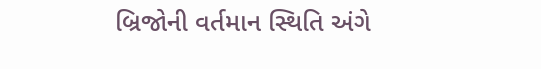બ્રિજોની વર્તમાન સ્થિતિ અંગે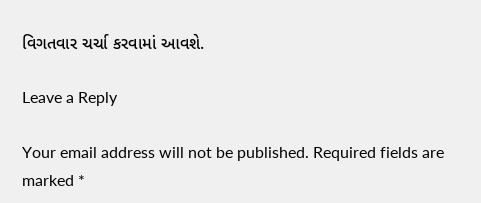વિગતવાર ચર્ચા કરવામાં આવશે.

Leave a Reply

Your email address will not be published. Required fields are marked *